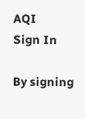AQI
Sign In

By signing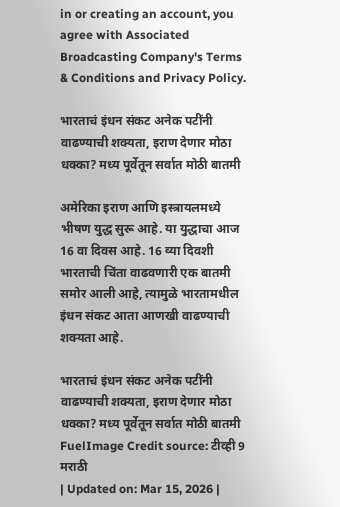in or creating an account, you agree with Associated Broadcasting Company's Terms & Conditions and Privacy Policy.

भारताचं इंधन संकट अनेक पटींनी वाढण्याची शक्यता, इराण देणार मोठा धक्का? मध्य पूर्वेतून सर्वात मोठी बातमी

अमेरिका इराण आणि इस्त्रायलमध्ये भीषण युद्ध सुरू आहे. या युद्धाचा आज 16 वा दिवस आहे. 16 व्या दिवशी भारताची चिंता वाढवणारी एक बातमी समोर आली आहे, त्यामुळे भारतामधील इंधन संकट आता आणखी वाढण्याची शक्यता आहे.

भारताचं इंधन संकट अनेक पटींनी वाढण्याची शक्यता, इराण देणार मोठा धक्का? मध्य पूर्वेतून सर्वात मोठी बातमी
FuelImage Credit source: टीव्ही 9 मराठी
| Updated on: Mar 15, 2026 |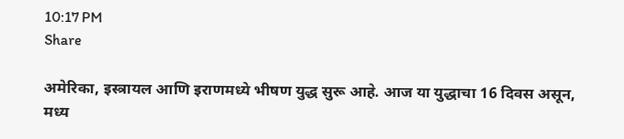10:17 PM
Share

अमेरिका, इस्त्रायल आणि इराणमध्ये भीषण युद्ध सुरू आहे. आज या युद्धाचा 16 दिवस असून, मध्य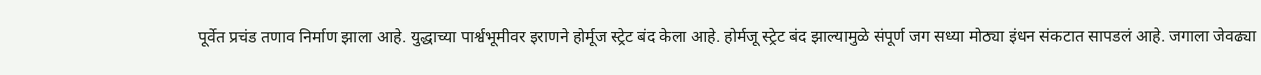पूर्वेत प्रचंड तणाव निर्माण झाला आहे. युद्धाच्या पार्श्वभूमीवर इराणने होर्मूज स्ट्रेट बंद केला आहे. होर्मजू स्ट्रेट बंद झाल्यामुळे संपूर्ण जग सध्या मोठ्या इंधन संकटात सापडलं आहे. जगाला जेवढ्या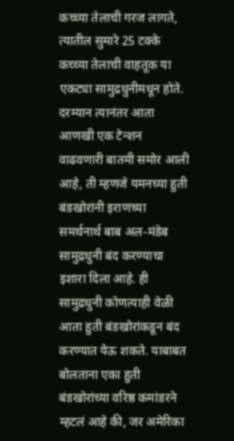कच्च्या तेलाची गरज लागते, त्यातील सुमारे 25 टक्के कच्च्या तेलाची वाहतूक या एकट्या सामुद्रधुनीमधून होते. दरम्यान त्यानंतर आता आणखी एक टेन्शन वाढवणारी बातमी समोर आली आहे, ती म्हणजे यमनच्या हुती बंडखोरांनी इराणच्या समर्थनार्थ बाब अल-मंडेब सामुद्रधुनी बंद करण्याचा इशारा दिला आहे. ही सामुद्रधुनी कोणत्याही वेळी आता हुती बंडखोरांकडून बंद करण्यात येऊ शकते. याबाबत बोलताना एका हुती बंडखोरांच्या वरिष्ठ कमांडरने म्हटलं आहे की, जर अमेरिका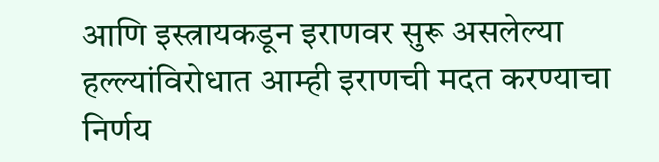आणि इस्त्रायकडून इराणवर सुरू असलेल्या हल्ल्यांविरोधात आम्ही इराणची मदत करण्याचा निर्णय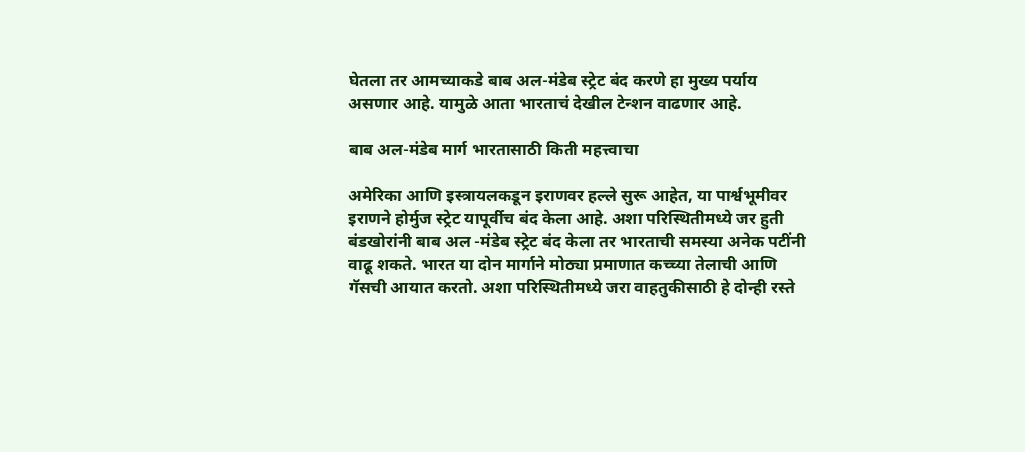घेतला तर आमच्याकडे बाब अल-मंडेब स्ट्रेट बंद करणे हा मुख्य पर्याय असणार आहे. यामुळे आता भारताचं देखील टेन्शन वाढणार आहे.

बाब अल-मंडेब मार्ग भारतासाठी किती महत्त्वाचा

अमेरिका आणि इस्त्रायलकडून इराणवर हल्ले सुरू आहेत, या पार्श्वभूमीवर इराणने होर्मुज स्ट्रेट यापूर्वीच बंद केला आहे. अशा परिस्थितीमध्ये जर हुती बंडखोरांनी बाब अल -मंडेब स्ट्रेट बंद केला तर भारताची समस्या अनेक पटींनी वाढू शकते. भारत या दोन मार्गाने मोठ्या प्रमाणात कच्च्या तेलाची आणि गॅसची आयात करतो. अशा परिस्थितीमध्ये जरा वाहतुकीसाठी हे दोन्ही रस्ते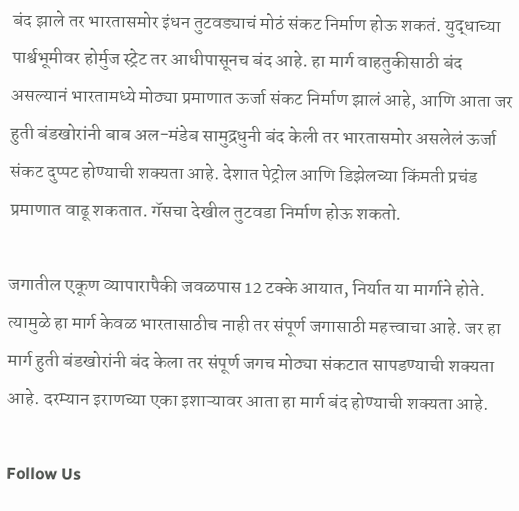बंद झाले तर भारतासमोर इंधन तुटवड्याचं मोठं संकट निर्माण होऊ शकतं. युद्धाच्या पार्श्वभूमीवर होर्मुज स्ट्रेट तर आधीपासूनच बंद आहे. हा मार्ग वाहतुकीसाठी बंद असल्यानं भारतामध्ये मोठ्या प्रमाणात ऊर्जा संकट निर्माण झालं आहे, आणि आता जर हुती बंडखोरांनी बाब अल-मंडेब सामुद्रधुनी बंद केली तर भारतासमोर असलेलं ऊर्जा संकट दुप्पट होण्याची शक्यता आहे. देशात पेट्रोल आणि डिझेलच्या किंमती प्रचंड प्रमाणात वाढू शकतात. गॅसचा देखील तुटवडा निर्माण होऊ शकतो.

जगातील एकूण व्यापारापैकी जवळपास 12 टक्के आयात, निर्यात या मार्गाने होते. त्यामुळे हा मार्ग केवळ भारतासाठीच नाही तर संपूर्ण जगासाठी महत्त्वाचा आहे. जर हा मार्ग हुती बंडखोरांनी बंद केला तर संपूर्ण जगच मोठ्या संकटात सापडण्याची शक्यता आहे. दरम्यान इराणच्या एका इशाऱ्यावर आता हा मार्ग बंद होण्याची शक्यता आहे.

Follow Us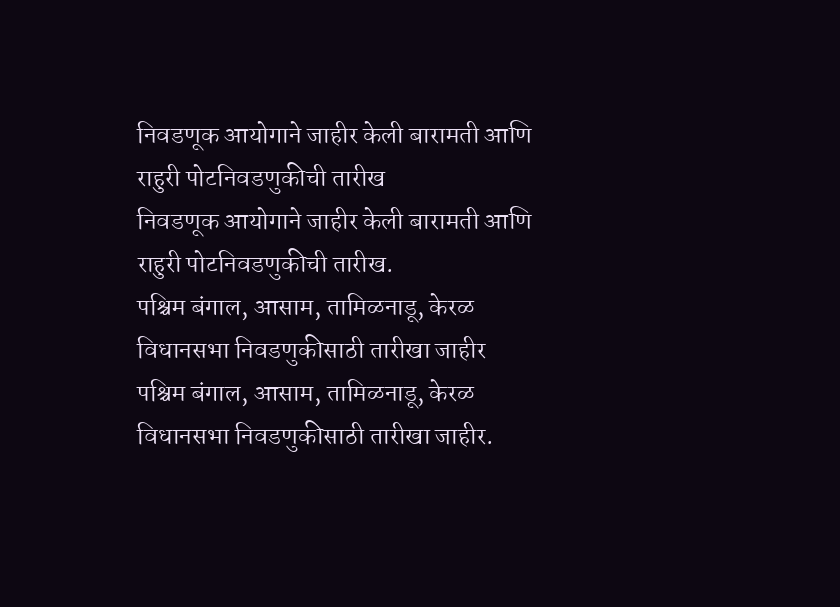निवडणूक आयोगाने जाहीर केली बारामती आणि राहुरी पोटनिवडणुकीची तारीख
निवडणूक आयोगाने जाहीर केली बारामती आणि राहुरी पोटनिवडणुकीची तारीख.
पश्चिम बंगाल, आसाम, तामिळनाडू, केरळ विधानसभा निवडणुकीसाठी तारीखा जाहीर
पश्चिम बंगाल, आसाम, तामिळनाडू, केरळ विधानसभा निवडणुकीसाठी तारीखा जाहीर.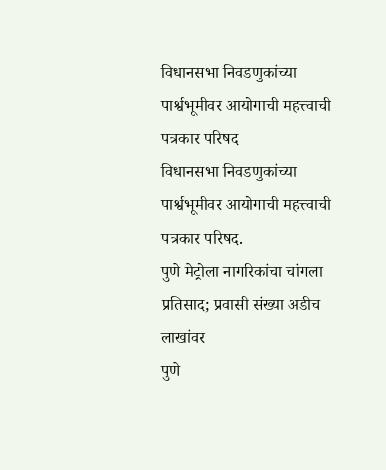विधानसभा निवडणुकांच्या पार्श्वभूमीवर आयोगाची महत्त्वाची पत्रकार परिषद
विधानसभा निवडणुकांच्या पार्श्वभूमीवर आयोगाची महत्त्वाची पत्रकार परिषद.
पुणे मेट्रोला नागरिकांचा चांगला प्रतिसाद; प्रवासी संख्या अडीच लाखांवर
पुणे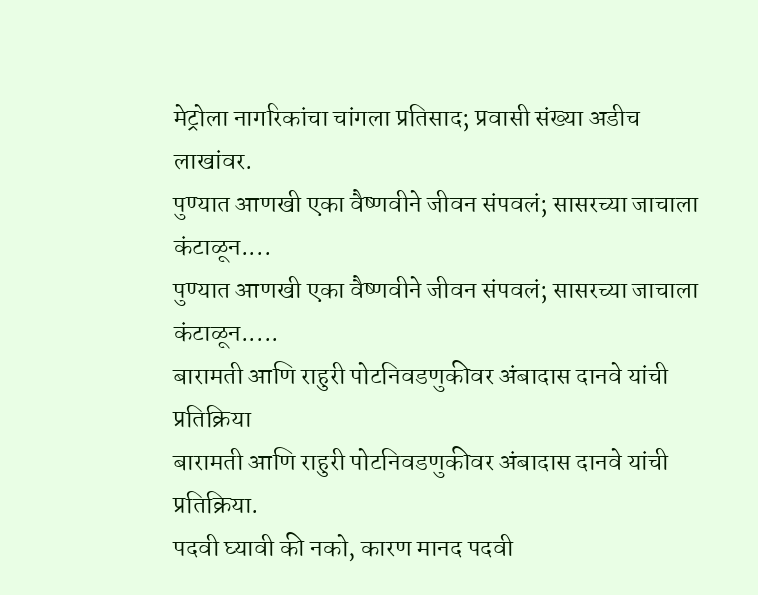मेट्रोला नागरिकांचा चांगला प्रतिसाद; प्रवासी संख्या अडीच लाखांवर.
पुण्यात आणखी एका वैष्णवीने जीवन संपवलं; सासरच्या जाचाला कंटाळून....
पुण्यात आणखी एका वैष्णवीने जीवन संपवलं; सासरच्या जाचाला कंटाळून.....
बारामती आणि राहुरी पोटनिवडणुकीवर अंबादास दानवे यांची प्रतिक्रिया
बारामती आणि राहुरी पोटनिवडणुकीवर अंबादास दानवे यांची प्रतिक्रिया.
पदवी घ्यावी की नको, कारण मानद पदवी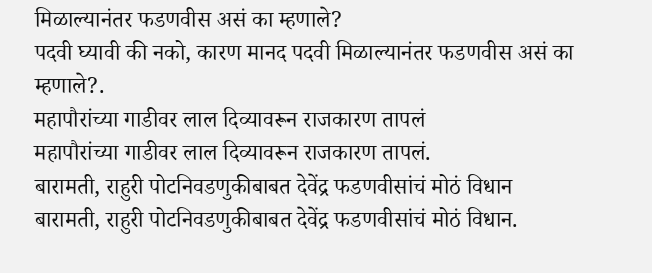मिळाल्यानंतर फडणवीस असं का म्हणाले?
पदवी घ्यावी की नको, कारण मानद पदवी मिळाल्यानंतर फडणवीस असं का म्हणाले?.
महापौरांच्या गाडीवर लाल दिव्यावरून राजकारण तापलं
महापौरांच्या गाडीवर लाल दिव्यावरून राजकारण तापलं.
बारामती, राहुरी पोटनिवडणुकीबाबत देवेंद्र फडणवीसांचं मोठं विधान
बारामती, राहुरी पोटनिवडणुकीबाबत देवेंद्र फडणवीसांचं मोठं विधान.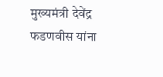मुख्यमंत्री देवेंद्र फडणवीस यांना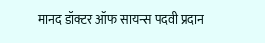मानद डॉक्टर ऑफ सायन्स पदवी प्रदान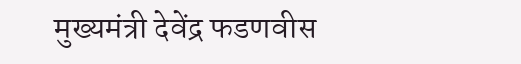मुख्यमंत्री देवेंद्र फडणवीस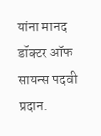यांना मानद डॉक्टर ऑफ सायन्स पदवी प्रदान.